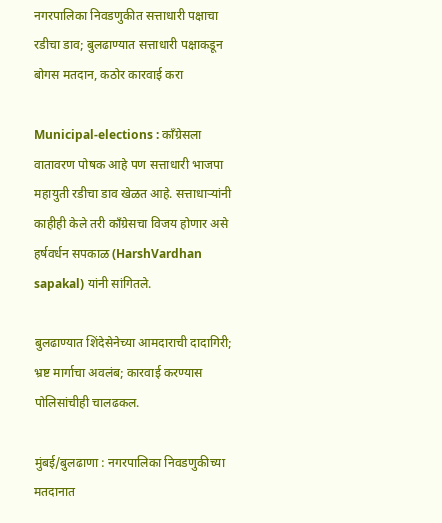नगरपालिका निवडणुकीत सत्ताधारी पक्षाचा रडीचा डाव; बुलढाण्यात सत्ताधारी पक्षाकडून बोगस मतदान, कठोर कारवाई करा

Municipal-elections : काँग्रेसला वातावरण पोषक आहे पण सत्ताधारी भाजपा महायुती रडीचा डाव खेळत आहे. सत्ताधाऱ्यांनी काहीही केले तरी काँग्रेसचा विजय होणार असे हर्षवर्धन सपकाळ (HarshVardhan sapakal) यांनी सांगितले.

बुलढाण्यात शिंदेसेनेच्या आमदाराची दादागिरी; भ्रष्ट मार्गाचा अवलंब; कारवाई करण्यास पोलिसांचीही चालढकल.

मुंबई/बुलढाणा : नगरपालिका निवडणुकीच्या मतदानात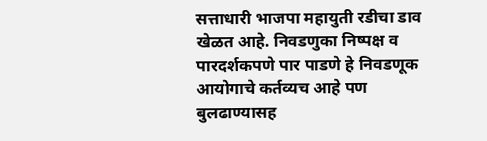सत्ताधारी भाजपा महायुती रडीचा डाव खेळत आहे. निवडणुका निष्पक्ष व पारदर्शकपणे पार पाडणे हे निवडणूक आयोगाचे कर्तव्यच आहे पण बुलढाण्यासह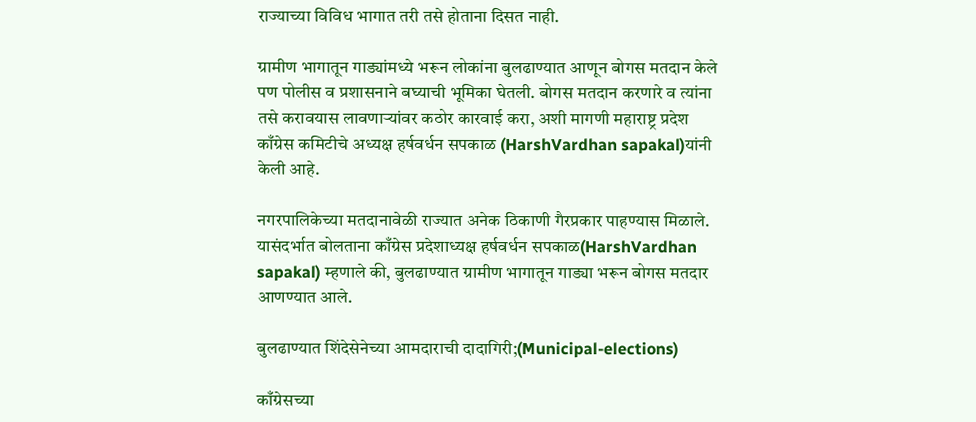राज्याच्या विविध भागात तरी तसे होताना दिसत नाही.

ग्रामीण भागातून गाड्यांमध्ये भरून लोकांना बुलढाण्यात आणून बोगस मतदान केले पण पोलीस व प्रशासनाने बघ्याची भूमिका घेतली. बोगस मतदान करणारे व त्यांना तसे करावयास लावणाऱ्यांवर कठोर कारवाई करा, अशी मागणी महाराष्ट्र प्रदेश काँग्रेस कमिटीचे अध्यक्ष हर्षवर्धन सपकाळ (HarshVardhan sapakal)यांनी केली आहे.

नगरपालिकेच्या मतदानावेळी राज्यात अनेक ठिकाणी गैरप्रकार पाहण्यास मिळाले. यासंदर्भात बोलताना काँग्रेस प्रदेशाध्यक्ष हर्षवर्धन सपकाळ(HarshVardhan sapakal) म्हणाले की, बुलढाण्यात ग्रामीण भागातून गाड्या भरून बोगस मतदार आणण्यात आले.

बुलढाण्यात शिंदेसेनेच्या आमदाराची दादागिरी;(Municipal-elections)

काँग्रेसच्या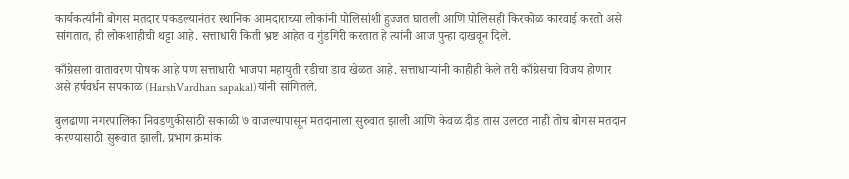कार्यकर्त्यांनी बोगस मतदार पकडल्यानंतर स्थानिक आमदाराच्या लोकांनी पोलिसांशी हुज्जत घातली आणि पोलिसही किरकोळ कारवाई करतो असे सांगतात, ही लोकशाहीची थट्टा आहे. सत्ताधारी किती भ्रष्ट आहेत व गुंडगिरी करतात हे त्यांनी आज पुन्हा दाखवून दिले.

काँग्रेसला वातावरण पोषक आहे पण सत्ताधारी भाजपा महायुती रडीचा डाव खेळत आहे. सत्ताधाऱ्यांनी काहीही केले तरी काँग्रेसचा विजय होणार असे हर्षवर्धन सपकाळ (HarshVardhan sapakal)यांनी सांगितले.

बुलढाणा नगरपालिका निवडणुकीसाठी सकाळी ७ वाजल्यापासून मतदानाला सुरुवात झाली आणि केवळ दीड तास उलटत नाही तोच बोगस मतदान करण्यासाठी सुरूवात झाली. प्रभाग क्रमांक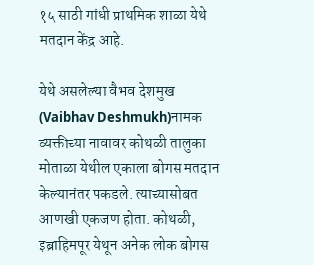१५ साठी गांधी प्राथमिक शाळा येथे मतदान केंद्र आहे.

येथे असलेल्या वैभव देशमुख (Vaibhav Deshmukh)नामक व्यक्तीच्या नावावर कोथळी तालुका मोताळा येथील एकाला बोगस मतदान केल्यानंतर पकडले. त्याच्यासोबत आणखी एकजण होता. कोथळी, इब्राहिमपूर येथून अनेक लोक बोगस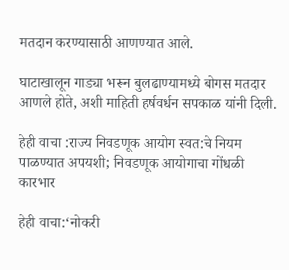मतदान करण्यासाठी आणण्यात आले.

घाटाखालून गाड्या भरून बुलढाण्यामध्ये बोगस मतदार आणले होते, अशी माहिती हर्षवर्धन सपकाळ यांनी दिली.

हेही वाचा :राज्य निवडणूक आयोग स्वत:चे नियम पाळण्यात अपयशी; निवडणूक आयोगाचा गोंधळी कारभार

हेही वाचा:‘नोकरी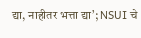द्या, नाहीतर भत्ता द्या’; NSUI चे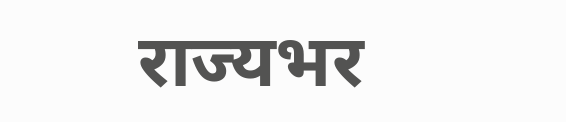राज्यभर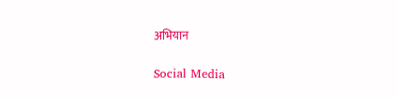अभियान

Social Media